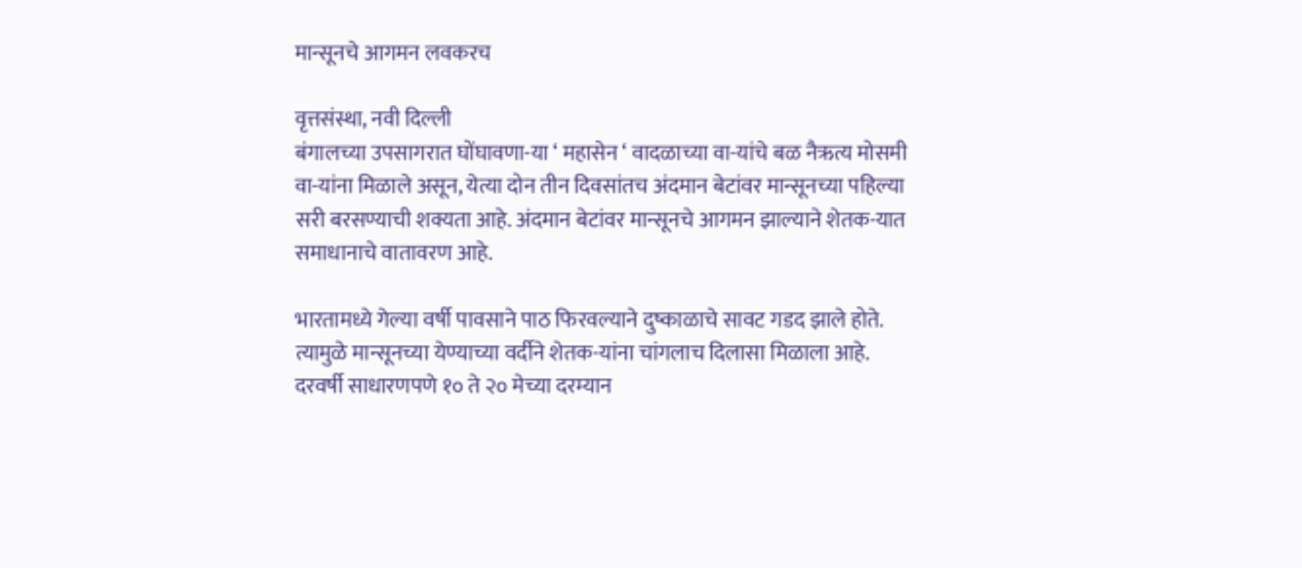मान्सूनचे आगमन लवकरच

वृत्तसंस्था, नवी दिल्ली
बंगालच्या उपसागरात घोंघावणा-या ‘ महासेन ‘ वादळाच्या वा-यांचे बळ नैऋत्य मोसमी वा-यांना मिळाले असून, येत्या दोन तीन दिवसांतच अंदमान बेटांवर मान्सूनच्या पहिल्या सरी बरसण्याची शक्यता आहे. अंदमान बेटांवर मान्सूनचे आगमन झाल्याने शेतक-यात समाधानाचे वातावरण आहे.

भारतामध्ये गेल्या वर्षी पावसाने पाठ फिरवल्याने दुष्काळाचे सावट गडद झाले होते. त्यामुळे मान्सूनच्या येण्याच्या वर्दीने शेतक-यांना चांगलाच दिलासा मिळाला आहे. दरवर्षी साधारणपणे १० ते २० मेच्या दरम्यान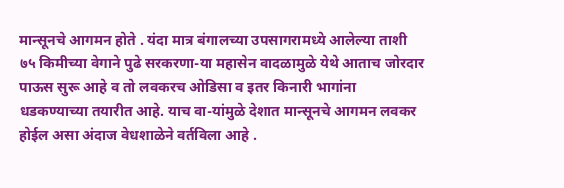मान्सूनचे आगमन होते . यंदा मात्र बंगालच्या उपसागरामध्ये आलेल्या ताशी ७५ किमीच्या वेगाने पुढे सरकरणा-या महासेन वादळामुळे येथे आताच जोरदार पाऊस सुरू आहे व तो लवकरच ओडिसा व इतर किनारी भागांना धडकण्याच्या तयारीत आहे. याच वा-यांमुळे देशात मान्सूनचे आगमन लवकर होईल असा अंदाज वेधशाळेने वर्तविला आहे .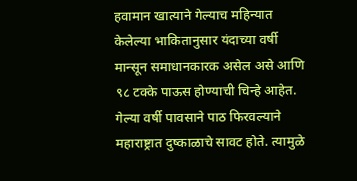हवामान खात्याने गेल्याच महिन्यात केलेल्या भाकितानुसार यंदाच्या वर्षी मान्सून समाधानकारक असेल असे आणि ९८ टक्के पाऊस होण्याची चिन्हे आहेत. गेल्या वर्षी पावसाने पाठ फिरवल्याने महाराष्ट्रात दुष्काळाचे सावट होते. त्यामुळे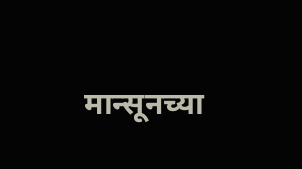मान्सूनच्या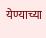येण्याच्या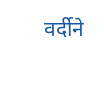वर्दीने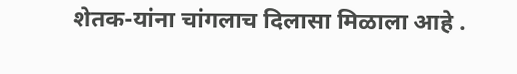शेतक-यांना चांगलाच दिलासा मिळाला आहे .